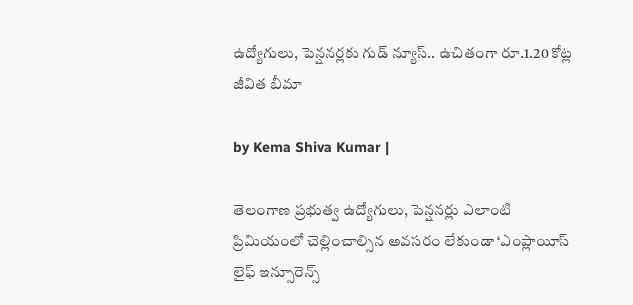ఉద్యోగులు, పెన్షనర్లకు గుడ్ న్యూస్.. ఉచితంగా రూ.1.20 కోట్ల జీవిత బీమా

by Kema Shiva Kumar |

తెలంగాణ ప్రభుత్వ ఉద్యోగులు, పెన్షనర్లు ఎలాంటి ప్రిమియంలో చెల్లించాల్సిన అవసరం లేకుండా ‘ఎంప్లాయీస్ లైఫ్ ఇన్సూరెన్స్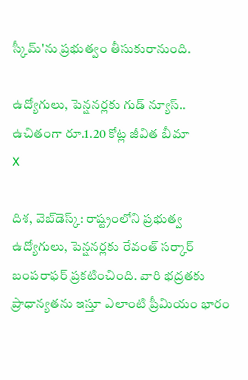స్కీమ్'ను ప్రభుత్వం తీసుకురానుంది.

ఉద్యోగులు, పెన్షనర్లకు గుడ్ న్యూస్.. ఉచితంగా రూ.1.20 కోట్ల జీవిత బీమా
X

దిశ, వెబ్‌డెస్క్: రాష్ట్రంలోని ప్రభుత్వ ఉద్యోగులు, పెన్షనర్లకు రేవంత్ సర్కార్ బంపరాఫర్ ప్రకటించింది. వారి భద్రతకు ప్రాధాన్యతను ఇస్తూ ఎలాంటి ప్రీమియం భారం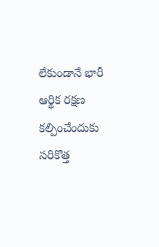లేకుండానే భారీ ఆర్థిక రక్షణ కల్పించేందుకు సరికొత్త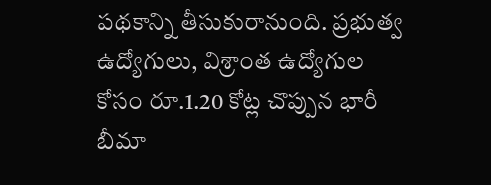పథకాన్ని తీసుకురానుంది. ప్రభుత్వ ఉద్యోగులు, విశ్రాంత ఉద్యోగుల కోసం రూ.1.20 కోట్ల చొప్పున భారీ బీమా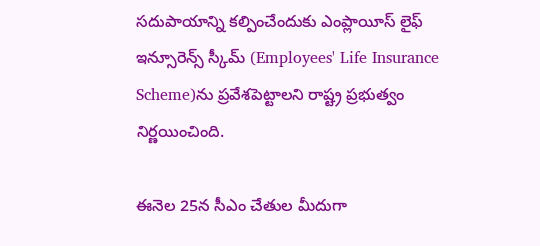సదుపాయాన్ని కల్పించేందుకు ఎంప్లాయీస్ లైఫ్ ఇన్సూరెన్స్ స్కీమ్ (Employees' Life Insurance Scheme)ను ప్రవేశపెట్టాలని రాష్ట్ర ప్రభుత్వం నిర్ణయించింది.

ఈనెల 25న సీఎం చేతుల మీదుగా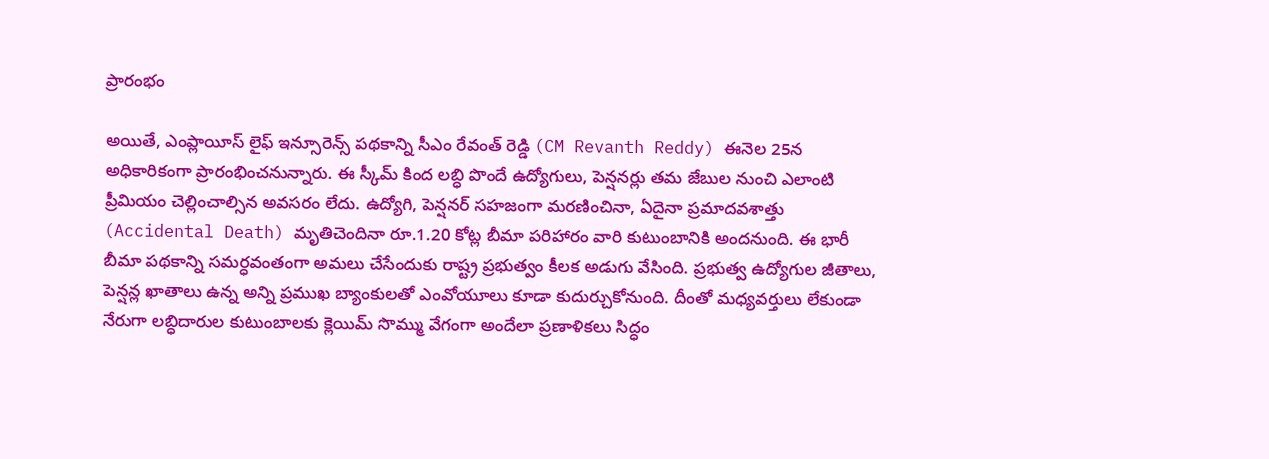ప్రారంభం

అయితే, ఎంప్లాయీస్ లైఫ్ ఇన్సూరెన్స్ పథకాన్ని సీఎం రేవంత్ రెడ్డి (CM Revanth Reddy) ఈనెల 25న అధికారికంగా ప్రారంభించనున్నారు. ఈ స్కీమ్ కింద లబ్ధి పొందే ఉద్యోగులు, పెన్షనర్లు తమ జేబుల నుంచి ఎలాంటి ప్రీమియం చెల్లించాల్సిన అవసరం లేదు. ఉద్యోగి, పెన్షనర్ సహజంగా మరణించినా, ఏదైనా ప్రమాదవశాత్తు (Accidental Death) మృతిచెందినా రూ.1.20 కోట్ల బీమా పరిహారం వారి కుటుంబానికి అందనుంది. ఈ భారీ బీమా పథకాన్ని సమర్ధవంతంగా అమలు చేసేందుకు రాష్ట్ర ప్రభుత్వం కీలక అడుగు వేసింది. ప్రభుత్వ ఉద్యోగుల జీతాలు, పెన్షన్ల ఖాతాలు ఉన్న అన్ని ప్రముఖ బ్యాంకులతో ఎంవోయూలు కూడా కుదుర్చుకోనుంది. దీంతో మధ్యవర్తులు లేకుండా నేరుగా లబ్ధిదారుల కుటుంబాలకు క్లెయిమ్ సొమ్ము వేగంగా అందేలా ప్రణాళికలు సిద్ధం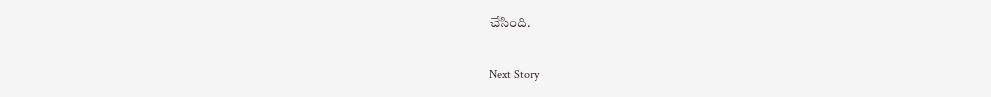చేసింది.

Next Story